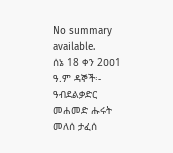No summary available.
ሰኔ 18 ቀን 2ዐዐ1 ዓ.ም ዳኞች፡- ዓብደልቃድር መሐመድ ሑሩት መለሰ ታፈሰ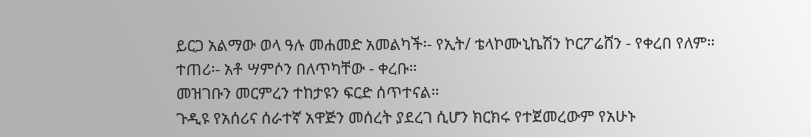ይርጋ አልማው ወላ ዓሉ መሐመድ አመልካች፡- የኢት/ ቴላኮሙኒኬሽን ኮርፖሬሸን - የቀረበ የለም።
ተጠሪ፡- አቶ ሣምሶን በለጥካቸው - ቀረቡ።
መዝገቡን መርምረን ተከታዩን ፍርድ ሰጥተናል።
ጉዲዩ የአሰሪና ሰራተኛ አዋጅን መሰረት ያደረገ ሲሆን ክርክሩ የተጀመረውም የአሁኑ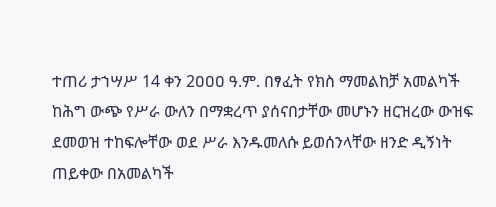ተጠሪ ታኀሣሥ 14 ቀን 2ዐዐዐ ዓ.ም. በፃፈት የክስ ማመልከቻ አመልካች ከሕግ ውጭ የሥራ ውለን በማቋረጥ ያሰናበታቸው መሆኑን ዘርዝረው ውዝፍ ደመወዝ ተከፍሎቸው ወደ ሥራ እንዱመለሱ ይወሰንላቸው ዘንድ ዲኝነት ጠይቀው በአመልካች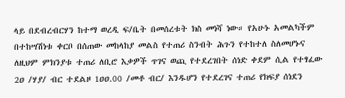ላይ በደብረብርሃን ከተማ ወረዲ ፍ/ቤት በመሰረቱት ክስ መነሻ ነው። የአሁኑ አመልካችም በተከሣሽነቱ ቀርቦ በሰጠው መከላከያ መልስ የተጠሪ ስንብት ሕጉን የተከተለ ስለመሆኑና ለዚህም ምክንያቱ ተጠሪ ለቢሮ እቃዎች ጥገና ወጪ የተደረገበት ሰነድ ቀደም ሲል የተፃፈው 2ዐ /ሃያ/ ብር ተደልዞ 1ዐዐ.00 /መቶ ብር/ እንዱሆን የተደረገና ተጠሪ የክፍያ ሰነደን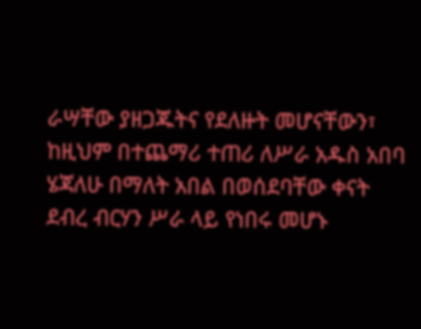ራሣቸው ያዘጋጁትና የደለዙት መሆናቸውን፣ ከዚህም በተጨማሪ ተጠሪ ለሥራ አዱስ አበባ ሄጃለሁ በማለት አበል በወሰደባቸው ቀናት ደብረ ብርሃን ሥራ ላይ የነበሩ መሆኑ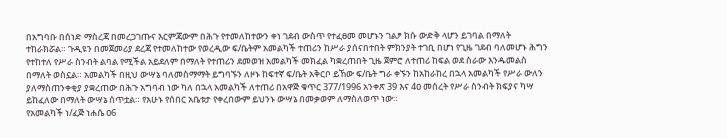በአግባቡ በሰነድ ማስረጃ በመረጋገጡና እርምጃውም በሕጉ የተመለከተውን ቀነ ገደብ ውስጥ የተፈፀመ መሆኑን ገልፆ ክሱ ውድቅ ላሆን ይገባል በማለት ተከራክሯል። ጉዲዩን በመጀመሪያ ደረጃ የተመለከተው የወረዲው ፍ/ቤትም አመልካች ተጠሪን ከሥራ ያሰናበተበት ምክንያት ተገቢ በሆነ የጊዜ ገደብ ባለመሆኑ ሕግን የተከተለ የሥራ ስንብት ልባል የሚችል አይደለም በማለት የተጠሪን ደመወዝ አመልካች መክፈል ካቋረጠበት ጊዜ ጀምሮ ለተጠሪ ከፍል ወደ ስራው እንዱመልስ በማለት ወስኗል። አመልካች በዚህ ውሣኔ ባለመስማማት ይግባኙን ለዞኑ ከፍተኛ ፍ/ቤት አቅርቦ ይኸው ፍ/ቤት ግራ ቀኙን ከአከራከረ በኋላ አመልካች የሥራ ውለን ያለማስጠንቀቂያ ያቋረጠው በሕጉ አግባብ ነው ካለ በኋላ አመልካች ለተጠሪ በአዋጅ ቁጥር 377/1996 አንቀጽ 39 እና 4ዐ መሰረት የሥራ ስንብት ክፍያና ካሣ ይከፈለው በማለት ውሣኔ ሰጥቷል። የአሁኑ የሰበር አቤቱታ የቀረበውም ይህንኑ ውሣኔ በመቃወም ለማስለወጥ ነው።
የአመልካች ነ/ፈጅ ነሐሴ ዐ6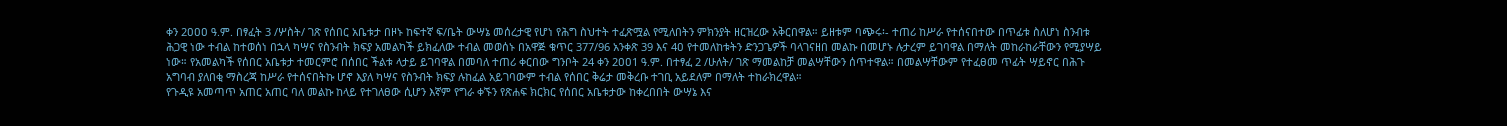ቀን 2ዐዐዐ ዓ.ም. በፃፈት 3 /ሦስት/ ገጽ የሰበር አቤቱታ በዞኑ ከፍተኛ ፍ/ቤት ውሣኔ መሰረታዊ የሆነ የሕግ ስህተት ተፈጽሟል የሚለበትን ምክንያት ዘርዝረው አቅርበዋል። ይዘቱም ባጭሩ፡- ተጠሪ ከሥራ የተሰናበተው በጥፊቱ ስለሆነ ስንብቱ ሕጋዊ ነው ተብል ከተወሰነ በኋላ ካሣና የስንብት ክፍያ አመልካች ይክፈለው ተብል መወሰኑ በአዋጅ ቁጥር 377/96 አንቀጽ 39 እና 4ዐ የተመለከቱትን ድንጋጌዎች ባላገናዘበ መልኩ በመሆኑ ሉታረም ይገባዋል በማለት መከራከራቸውን የሚያሣይ ነው። የአመልካች የሰበር አቤቱታ ተመርምሮ በሰበር ችልቱ ላታይ ይገባዋል በመባለ ተጠሪ ቀርበው ግንቦት 24 ቀን 2ዐዐ1 ዓ.ም. በተፃፈ 2 /ሁለት/ ገጽ ማመልከቻ መልሣቸውን ሰጥተዋል። በመልሣቸውም የተፈፀመ ጥፊት ሣይኖር በሕጉ አግባብ ያለበቂ ማስረጃ ከሥራ የተሰናበትኩ ሆኖ እያለ ካሣና የስንብት ክፍያ ሉከፈል አይገባውም ተብል የሰበር ቅሬታ መቅረቡ ተገቢ አይደለም በማለት ተከራክረዋል።
የጉዲዩ አመጣጥ አጠር አጠር ባለ መልኩ ከላይ የተገለፀው ሲሆን እኛም የግራ ቀኙን የጽሐፍ ክርክር የሰበር አቤቱታው ከቀረበበት ውሣኔ እና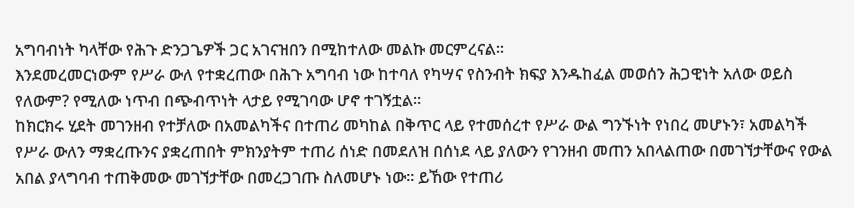አግባብነት ካላቸው የሕጉ ድንጋጌዎች ጋር አገናዝበን በሚከተለው መልኩ መርምረናል።
እንደመረመርነውም የሥራ ውለ የተቋረጠው በሕጉ አግባብ ነው ከተባለ የካሣና የስንብት ክፍያ እንዱከፈል መወሰን ሕጋዊነት አለው ወይስ የለውም? የሚለው ነጥብ በጭብጥነት ላታይ የሚገባው ሆኖ ተገኝቷል።
ከክርክሩ ሂደት መገንዘብ የተቻለው በአመልካችና በተጠሪ መካከል በቅጥር ላይ የተመሰረተ የሥራ ውል ግንኙነት የነበረ መሆኑን፣ አመልካች የሥራ ውለን ማቋረጡንና ያቋረጠበት ምክንያትም ተጠሪ ሰነድ በመደለዝ በሰነደ ላይ ያለውን የገንዘብ መጠን አበላልጠው በመገኘታቸውና የውል አበል ያላግባብ ተጠቅመው መገኘታቸው በመረጋገጡ ስለመሆኑ ነው። ይኸው የተጠሪ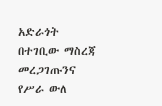አድራጎት በተገቢው ማስረጃ መረጋገጡንና የሥራ ውለ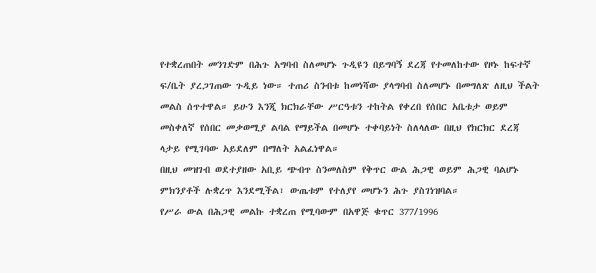የተቋረጠበት መንገድም በሕጉ አግባብ ስለመሆኑ ጉዲዩን በይግባኝ ደረጃ የተመለከተው የዞኑ ከፍተኛ ፍ/ቤት ያረጋገጠው ጉዲይ ነው። ተጠሪ ስንብቱ ከመነሻው ያላግባብ ስለመሆኑ በመግለጽ ለዚህ ችልት መልስ ሰጥተዋል። ይሁን እንጂ ክርክራቸው ሥርዓቱን ተከትል የቀረበ የሰበር አቤቱታ ወይም መስቀለኛ የሰበር መቃወሚያ ልባል የማይችል በመሆኑ ተቀባይነት ስለላለው በዚህ የክርክር ደረጃ ላታይ የሚገባው አይደለም በማለት አልፈነዋል።
በዚህ መዝገብ ወደተያዘው አቢይ ጭብጥ ስንመለስም የቅጥር ውል ሕጋዊ ወይም ሕጋዊ ባልሆኑ ምክንያቶች ሉቋረጥ እንደሚችል፣ ውጤቱም የተለያየ መሆኑን ሕጉ ያስገነዝባል።
የሥራ ውል በሕጋዊ መልኩ ተቋረጠ የሚባውም በአዋጅ ቁጥር 377/1996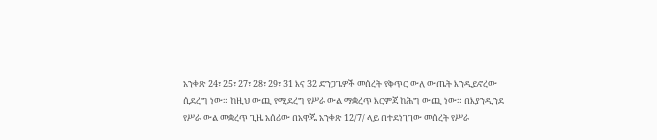አንቀጽ 24፣ 25፣ 27፣ 28፣ 29፣ 31 እና 32 ድንጋጌዎች መሰረት የቅጥር ውለ ውጤት እንዲይኖረው ሲደረግ ነው። ከዚህ ውጪ የሚደረግ የሥራ ውል ማቋረጥ እርምጃ ከሕግ ውጪ ነው። በእያንዲንደ የሥራ ውል መቋረጥ ጊዜ አሰሪው በአዋጁ አንቀጽ 12/7/ ላይ በተደነገገው መሰረት የሥራ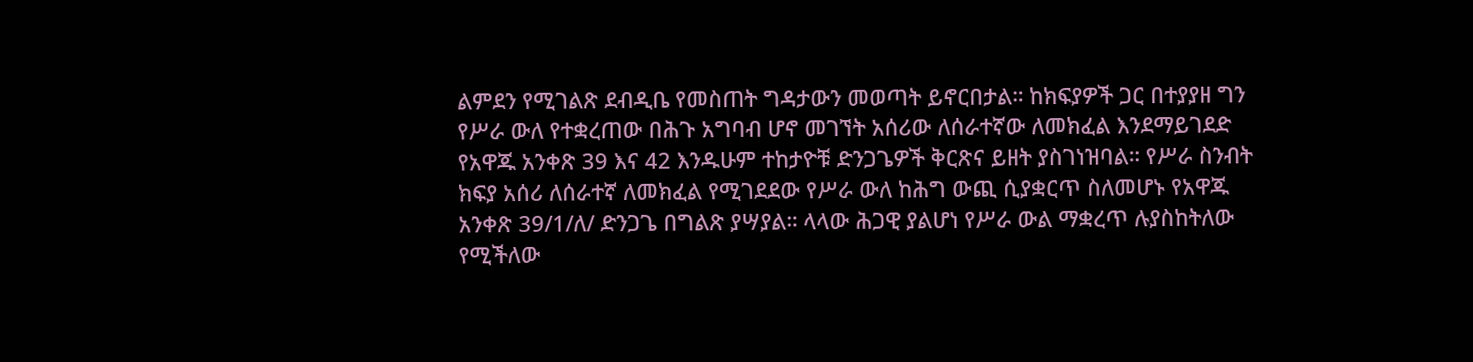ልምደን የሚገልጽ ደብዲቤ የመስጠት ግዳታውን መወጣት ይኖርበታል። ከክፍያዎች ጋር በተያያዘ ግን የሥራ ውለ የተቋረጠው በሕጉ አግባብ ሆኖ መገኘት አሰሪው ለሰራተኛው ለመክፈል እንደማይገደድ የአዋጁ አንቀጽ 39 እና 42 እንዱሁም ተከታዮቹ ድንጋጌዎች ቅርጽና ይዘት ያስገነዝባል። የሥራ ስንብት ክፍያ አሰሪ ለሰራተኛ ለመክፈል የሚገደደው የሥራ ውለ ከሕግ ውጪ ሲያቋርጥ ስለመሆኑ የአዋጁ አንቀጽ 39/1/ለ/ ድንጋጌ በግልጽ ያሣያል። ላላው ሕጋዊ ያልሆነ የሥራ ውል ማቋረጥ ሉያስከትለው የሚችለው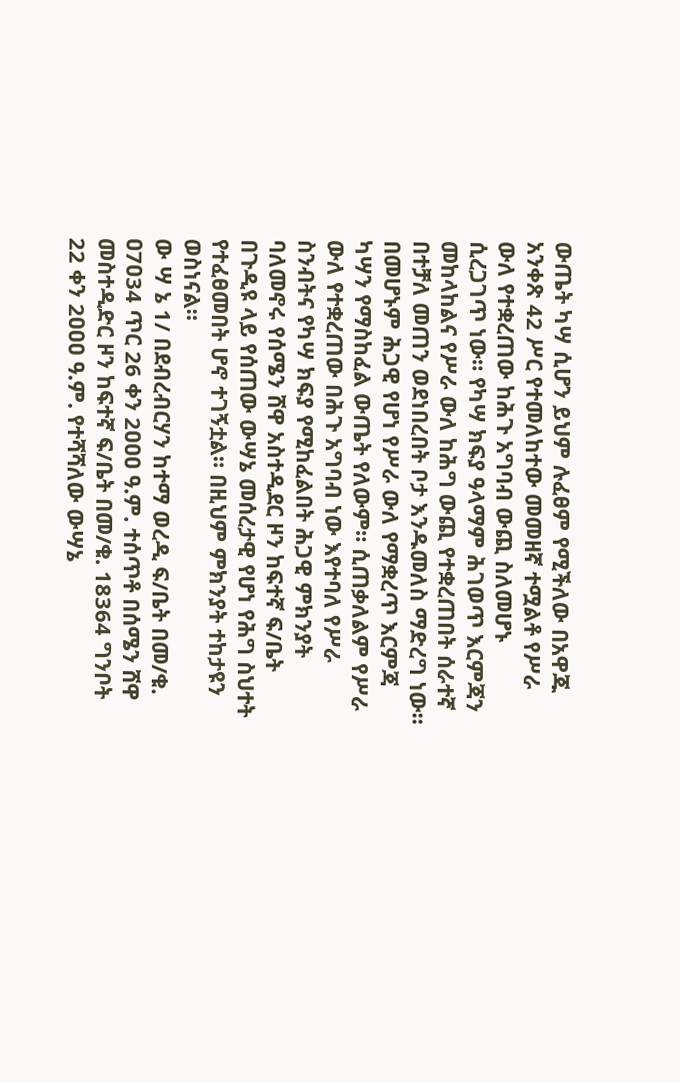ውጤት ካሣ ሲሆን ይህም ሉፈፀም የሚችለው በአዋጁ አንቀጽ 42 ሥር የተመለከተው መመዘኛ ተሟልቶ የሥራ ውለ የተቋረጠው ከሕጉ አግባብ ውጪ ስለመሆኑ ሲረጋገጥ ነው። የካሣ ክፍያ ዓላማም ሕገወጥ እርምጃን መከላከልና የሥራ ውለ ከሕግ ውጪ የተቋረጠበት ሰራተኛ በተቻለ መጠን ወደነበረበት ቦታ እንዱመለስ ማድረግ ነው። በመሆኑም ሕጋዊ የሆነ የሥራ ውለ የማቋረጥ እርምጃ ካሣን የማስከፈል ውጤት የለውም። ሲጠቃለልም የሥራ ውለ የተቋረጠው በሕጉ አግባብ ነው እየተባለ የሥራ ስንብትና የካሣ ክፍያ የሚከፈልበት ሕጋዊ ምክንያት ባለመኖሩ የሰሜን ሸዋ አስተዲደር ዞን ከፍተኛ ፍ/ቤት በጉዲዩ ላይ የሰጠው ውሣኔ መሰረታዊ የሆነ የሕግ ስህተት የተፈፀመበት ሆኖ ተገኝቷል። በዚህም ምክንያት ተከታዩን ወስነናል።
ው ሣ ኔ 1/ በደብረብርሃን ከተማ ወረዲ ፍ/ቤት በመ/ቁ. ዐ7ዐ34 ጥር 26 ቀን 2ዐዐዐ ዓ.ም. ተሰጥቶ በሰሜን ሸዋ መስተዲድር ዞን ከፍተኛ ፍ/ቤት በመ/ቁ. 18364 ግንቦት 22 ቀን 2ዐዐዐ ዓ.ም. የተሻሻለው ውሣኔ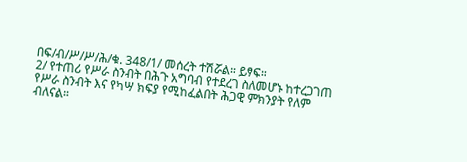በፍ/ብ/ሥ/ሥ/ሕ/ቁ. 348/1/ መሰረት ተሽሯል። ይፃፍ።
2/ የተጠሪ የሥራ ስንብት በሕጉ አግባብ የተደረገ ስለመሆኑ ከተረጋገጠ የሥራ ስንብት እና የካሣ ክፍያ የሚከፈልበት ሕጋዊ ምክንያት የለም ብለናል።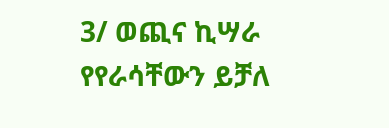3/ ወጪና ኪሣራ የየራሳቸውን ይቻለ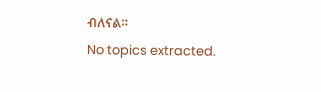ብለናል።
No topics extracted.